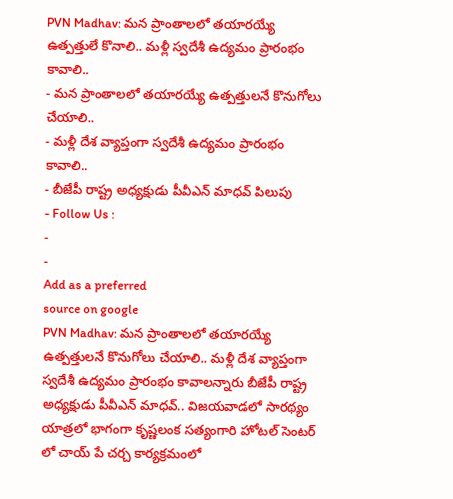PVN Madhav: మన ప్రాంతాలలో తయారయ్యే ఉత్పత్తులే కొనాలి.. మళ్లీ స్వదేశీ ఉద్యమం ప్రారంభం కావాలి..
- మన ప్రాంతాలలో తయారయ్యే ఉత్పత్తులనే కొనుగోలు చేయాలి..
- మళ్లీ దేశ వ్యాప్తంగా స్వదేశీ ఉద్యమం ప్రారంభం కావాలి..
- బీజేపీ రాష్ట్ర అధ్యక్షుడు పీవీఎన్ మాధవ్ పిలుపు
- Follow Us :
-
-
Add as a preferred
source on google
PVN Madhav: మన ప్రాంతాలలో తయారయ్యే ఉత్పత్తులనే కొనుగోలు చేయాలి.. మళ్లీ దేశ వ్యాప్తంగా స్వదేశీ ఉద్యమం ప్రారంభం కావాలన్నారు బీజేపీ రాష్ట్ర అధ్యక్షుడు పీవీఎన్ మాధవ్.. విజయవాడలో సారథ్యం యాత్రలో భాగంగా కృష్ణలంక సత్యంగారి హోటల్ సెంటర్ లో చాయ్ పే చర్చ కార్యక్రమంలో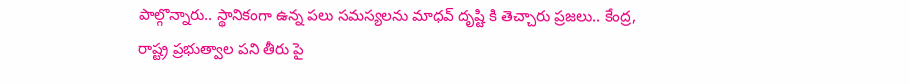పాల్గొన్నారు.. స్థానికంగా ఉన్న పలు సమస్యలను మాధవ్ దృష్టి కి తెచ్చారు ప్రజలు.. కేంద్ర, రాష్ట్ర ప్రభుత్వాల పని తీరు పై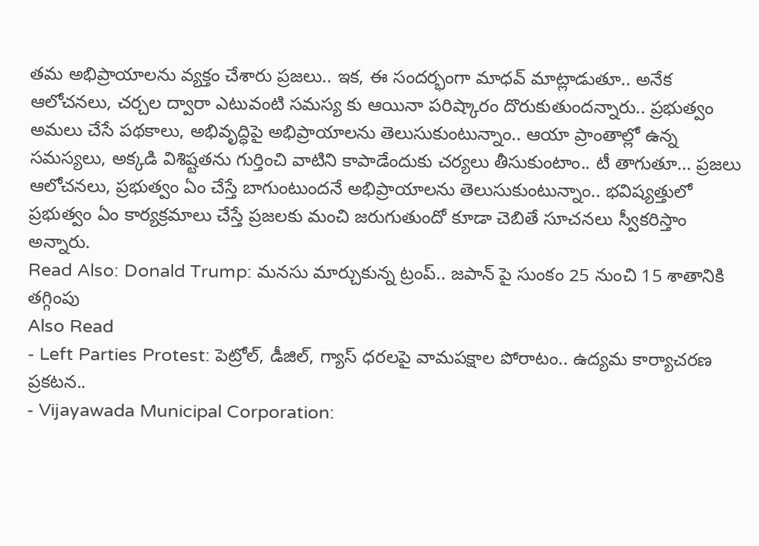తమ అభిప్రాయాలను వ్యక్తం చేశారు ప్రజలు.. ఇక, ఈ సందర్భంగా మాధవ్ మాట్లాడుతూ.. అనేక ఆలోచనలు, చర్చల ద్వారా ఎటువంటి సమస్య కు ఆయినా పరిష్కారం దొరుకుతుందన్నారు.. ప్రభుత్వం అమలు చేసే పథకాలు, అభివృద్ధిపై అభిప్రాయాలను తెలుసుకుంటున్నాం.. ఆయా ప్రాంతాల్లో ఉన్న సమస్యలు, అక్కడి విశిష్టతను గుర్తించి వాటిని కాపాడేందుకు చర్యలు తీసుకుంటాం.. టీ తాగుతూ… ప్రజలు ఆలోచనలు, ప్రభుత్వం ఏం చేస్తే బాగుంటుందనే అభిప్రాయాలను తెలుసుకుంటున్నాం.. భవిష్యత్తులో ప్రభుత్వం ఏం కార్యక్రమాలు చేస్తే ప్రజలకు మంచి జరుగుతుందో కూడా చెబితే సూచనలు స్వీకరిస్తాం అన్నారు.
Read Also: Donald Trump: మనసు మార్చుకున్న ట్రంప్.. జపాన్ పై సుంకం 25 నుంచి 15 శాతానికి తగ్గింపు
Also Read
- Left Parties Protest: పెట్రోల్, డీజిల్, గ్యాస్ ధరలపై వామపక్షాల పోరాటం.. ఉద్యమ కార్యాచరణ ప్రకటన..
- Vijayawada Municipal Corporation: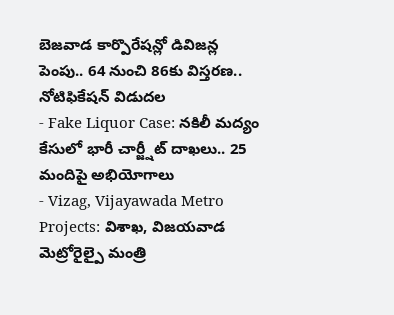బెజవాడ కార్పొరేషన్లో డివిజన్ల పెంపు.. 64 నుంచి 86కు విస్తరణ.. నోటిఫికేషన్ విడుదల
- Fake Liquor Case: నకిలీ మద్యం కేసులో భారీ చార్జ్షీట్ దాఖలు.. 25 మందిపై అభియోగాలు
- Vizag, Vijayawada Metro Projects: విశాఖ, విజయవాడ మెట్రోరైల్పై మంత్రి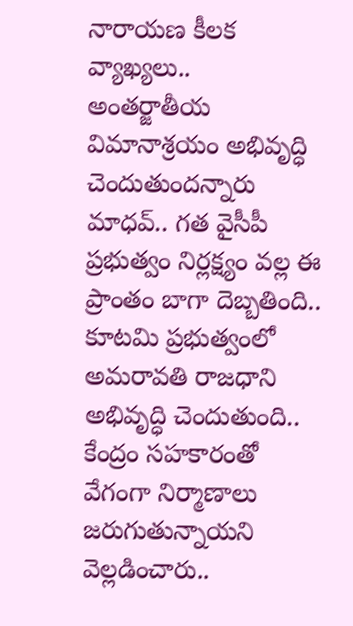నారాయణ కీలక వ్యాఖ్యలు..
అంతర్జాతీయ విమానాశ్రయం అభివృద్ధి చెందుతుందన్నారు మాధవ్.. గత వైసీపీ ప్రభుత్వం నిర్లక్ష్యం వల్ల ఈ ప్రాంతం బాగా దెబ్బతింది.. కూటమి ప్రభుత్వంలో అమరావతి రాజధాని అభివృద్ధి చెందుతుంది.. కేంద్రం సహకారంతో వేగంగా నిర్మాణాలు జరుగుతున్నాయని వెల్లడించారు..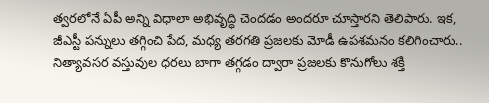త్వరలోనే ఏపీ అన్ని విధాలా అభివృద్ధి చెందడం అందరూ చూస్తారని తెలిపారు. ఇక, జీఎస్టీ పన్నులు తగ్గించి పేద, మధ్య తరగతి ప్రజలకు మోడీ ఉపశమనం కలిగించారు.. నిత్యావసర వస్తువుల ధరలు బాగా తగ్గడం ద్వారా ప్రజలకు కొనుగోలు శక్తి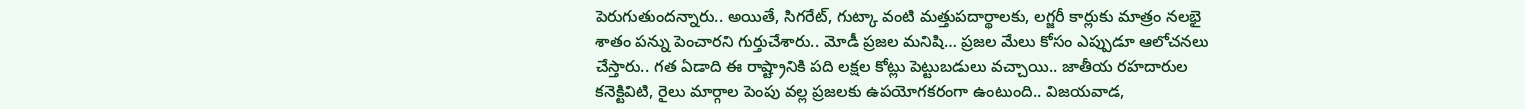పెరుగుతుందన్నారు.. అయితే, సిగరేట్, గుట్కా వంటి మత్తుపదార్థాలకు, లగ్జరీ కార్లుకు మాత్రం నలభై శాతం పన్ను పెంచారని గుర్తుచేశారు.. మోడీ ప్రజల మనిషి… ప్రజల మేలు కోసం ఎప్పుడూ ఆలోచనలు చేస్తారు.. గత ఏడాది ఈ రాష్ట్రానికి పది లక్షల కోట్లు పెట్టుబడులు వచ్చాయి.. జాతీయ రహదారుల కనెక్టివిటి, రైలు మార్గాల పెంపు వల్ల ప్రజలకు ఉపయోగకరంగా ఉంటుంది.. విజయవాడ,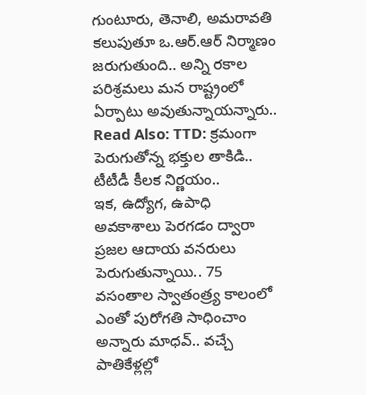గుంటూరు, తెనాలి, అమరావతి కలుపుతూ ఒ.ఆర్.ఆర్ నిర్మాణం జరుగుతుంది.. అన్ని రకాల పరిశ్రమలు మన రాష్ట్రంలో ఏర్పాటు అవుతున్నాయన్నారు..
Read Also: TTD: క్రమంగా పెరుగుతోన్న భక్తుల తాకిడి.. టీటీడీ కీలక నిర్ణయం..
ఇక, ఉద్యోగ, ఉపాధి అవకాశాలు పెరగడం ద్వారా ప్రజల ఆదాయ వనరులు పెరుగుతున్నాయి.. 75 వసంతాల స్వాతంత్ర్య కాలంలో ఎంతో పురోగతి సాధించాం అన్నారు మాధవ్.. వచ్చే పాతికేళ్లల్లో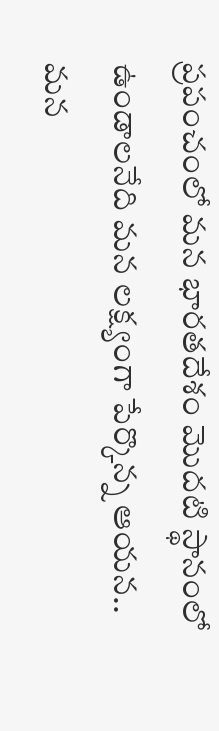ప్రపంచంలో మన భారతదేశం మొదటి స్థానంలో ఉండాలనేది మన లక్ష్యంగా పేర్కొన్న ఆయన.. మన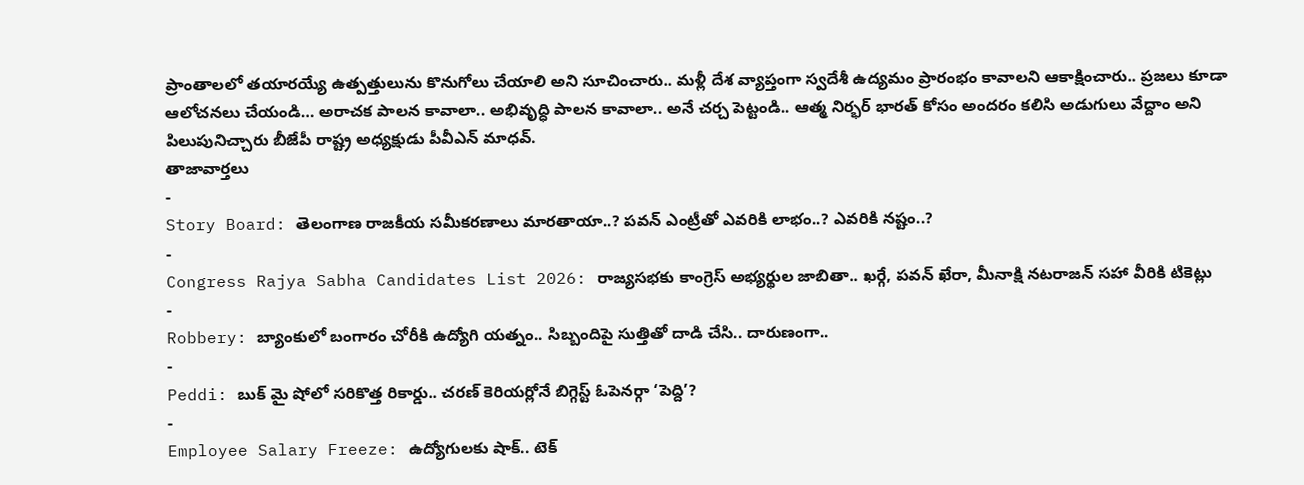ప్రాంతాలలో తయారయ్యే ఉత్పత్తులును కొనుగోలు చేయాలి అని సూచించారు.. మళ్లీ దేశ వ్యాప్తంగా స్వదేశీ ఉద్యమం ప్రారంభం కావాలని ఆకాక్షించారు.. ప్రజలు కూడా ఆలోచనలు చేయండి… అరాచక పాలన కావాలా.. అభివృద్ధి పాలన కావాలా.. అనే చర్చ పెట్టండి.. ఆత్మ నిర్భర్ భారత్ కోసం అందరం కలిసి అడుగులు వేద్దాం అని పిలుపునిచ్చారు బీజేపీ రాష్ట్ర అధ్యక్షుడు పీవీఎన్ మాధవ్.
తాజావార్తలు
-
Story Board: తెలంగాణ రాజకీయ సమీకరణాలు మారతాయా..? పవన్ ఎంట్రీతో ఎవరికి లాభం..? ఎవరికి నష్టం..?
-
Congress Rajya Sabha Candidates List 2026: రాజ్యసభకు కాంగ్రెస్ అభ్యర్థుల జాబితా.. ఖర్గే, పవన్ ఖేరా, మీనాక్షి నటరాజన్ సహా వీరికి టికెట్లు
-
Robbery: బ్యాంకులో బంగారం చోరీకి ఉద్యోగి యత్నం.. సిబ్బందిపై సుత్తితో దాడి చేసి.. దారుణంగా..
-
Peddi: బుక్ మై షోలో సరికొత్త రికార్డు.. చరణ్ కెరియర్లోనే బిగ్గెస్ట్ ఓపెనర్గా ‘పెద్ది’?
-
Employee Salary Freeze: ఉద్యోగులకు షాక్.. టెక్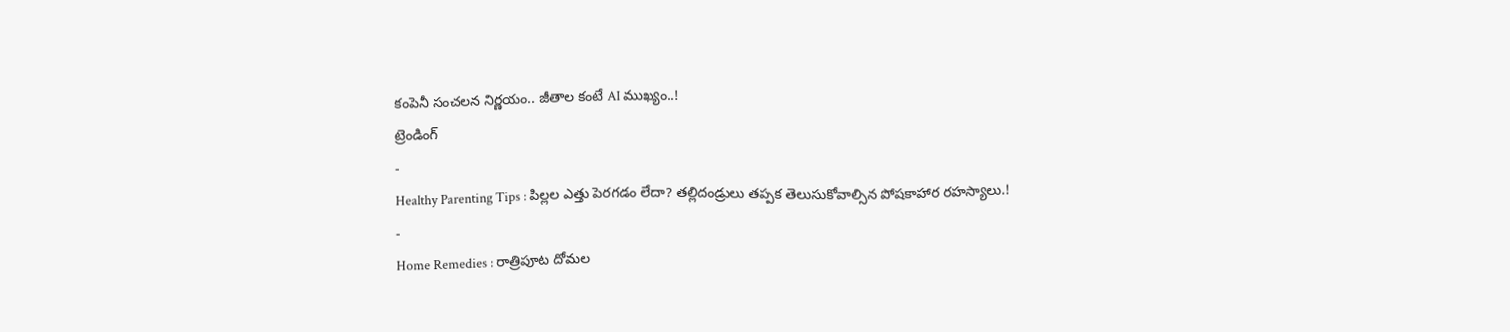కంపెనీ సంచలన నిర్ణయం.. జీతాల కంటే AI ముఖ్యం..!
ట్రెండింగ్
-
Healthy Parenting Tips : పిల్లల ఎత్తు పెరగడం లేదా? తల్లిదండ్రులు తప్పక తెలుసుకోవాల్సిన పోషకాహార రహస్యాలు.!
-
Home Remedies : రాత్రిపూట దోమల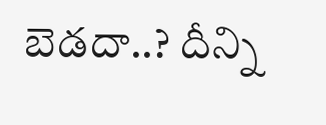బెడదా..? దీన్ని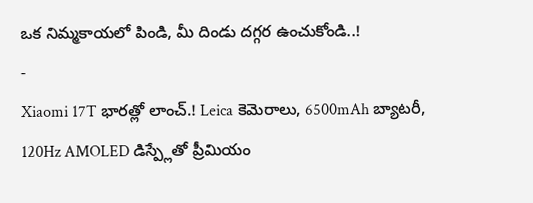ఒక నిమ్మకాయలో పిండి, మీ దిండు దగ్గర ఉంచుకోండి..!
-
Xiaomi 17T భారత్లో లాంచ్.! Leica కెమెరాలు, 6500mAh బ్యాటరీ, 120Hz AMOLED డిస్ప్లేతో ప్రీమియం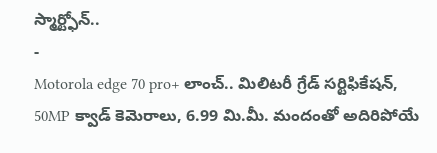స్మార్ట్ఫోన్..
-
Motorola edge 70 pro+ లాంచ్.. మిలిటరీ గ్రేడ్ సర్టిఫికేషన్, 50MP క్వాడ్ కెమెరాలు, 6.99 మి.మీ. మందంతో అదిరిపోయే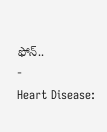ఫోన్..
-
Heart Disease: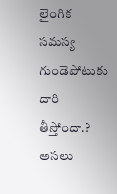లైంగిక సమస్య గుండెపోటుకు దారి తీస్తోందా.? అసలు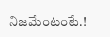నిజమేంటంటే.!